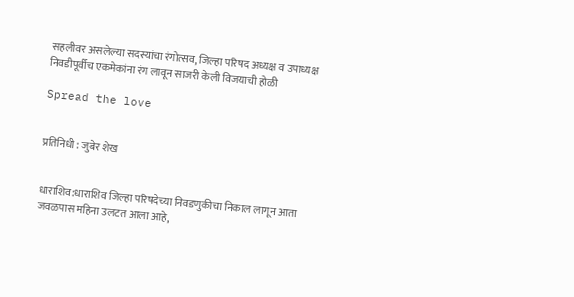सहलीवर असलेल्या सदस्यांचा रंगोत्सव, जिल्हा परिषद अध्यक्ष व उपाध्यक्ष निवडीपूर्वीच एकमेकांना रंग लावून साजरी केली विजयाची होळी

Spread the love


प्रतिनिधी : जुबेर शेख


धाराशिव:धाराशिव जिल्हा परिषदेच्या निवडणुकीचा निकाल लागून आता जवळपास महिना उलटत आला आहे,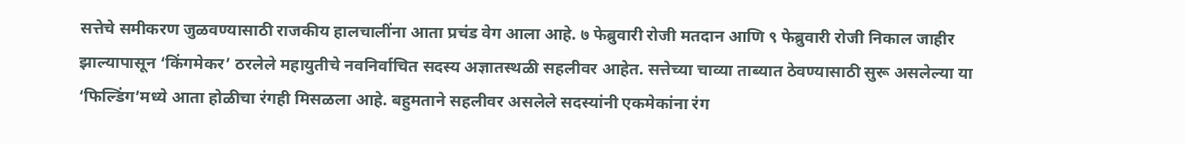सत्तेचे समीकरण जुळवण्यासाठी राजकीय हालचालींना आता प्रचंड वेग आला आहे. ७ फेब्रुवारी रोजी मतदान आणि ९ फेब्रुवारी रोजी निकाल जाहीर झाल्यापासून ‘किंगमेकर’ ठरलेले महायुतीचे नवनिर्वाचित सदस्य अज्ञातस्थळी सहलीवर आहेत. सत्तेच्या चाव्या ताब्यात ठेवण्यासाठी सुरू असलेल्या या ‘फिल्डिंग’मध्ये आता होळीचा रंगही मिसळला आहे. बहुमताने सहलीवर असलेले सदस्यांनी एकमेकांना रंग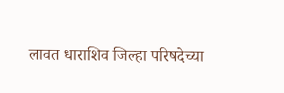लावत धाराशिव जिल्हा परिषदेच्या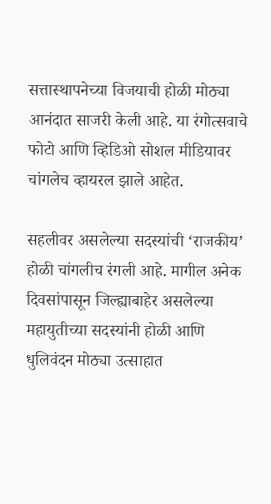सत्तास्थापनेच्या विजयाची होळी मोठ्या आनंदात साजरी केली आहे. या रंगोत्सवाचे फोटो आणि व्हिडिओ सोशल मीडियावर चांगलेच व्हायरल झाले आहेत.

सहलीवर असलेल्या सदस्यांची ‘राजकीय’ होळी चांगलीच रंगली आहे. मागील अनेक दिवसांपासून जिल्ह्याबाहेर असलेल्या महायुतीच्या सदस्यांनी होळी आणि धुलिवंदन मोठ्या उत्साहात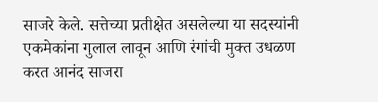साजरे केले. सत्तेच्या प्रतीक्षेत असलेल्या या सदस्यांनी एकमेकांना गुलाल लावून आणि रंगांची मुक्त उधळण करत आनंद साजरा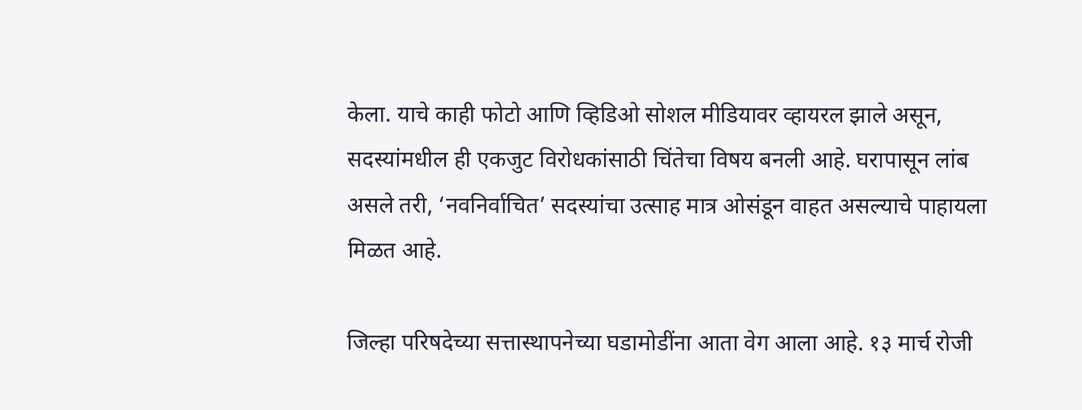केला. याचे काही फोटो आणि व्हिडिओ सोशल मीडियावर व्हायरल झाले असून, सदस्यांमधील ही एकजुट विरोधकांसाठी चिंतेचा विषय बनली आहे. घरापासून लांब असले तरी, ‘नवनिर्वाचित’ सदस्यांचा उत्साह मात्र ओसंडून वाहत असल्याचे पाहायला मिळत आहे.

जिल्हा परिषदेच्या सत्तास्थापनेच्या घडामोडींना आता वेग आला आहे. १३ मार्च रोजी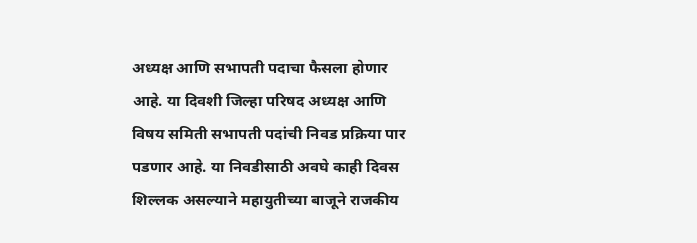अध्यक्ष आणि सभापती पदाचा फैसला होणार आहे. या दिवशी जिल्हा परिषद अध्यक्ष आणि विषय समिती सभापती पदांची निवड प्रक्रिया पार पडणार आहे. या निवडीसाठी अवघे काही दिवस शिल्लक असल्याने महायुतीच्या बाजूने राजकीय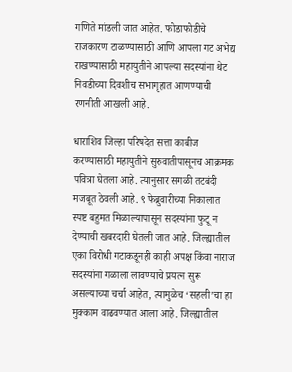गणिते मांडली जात आहेत. फोडाफोडीचे राजकारण टाळण्यासाठी आणि आपला गट अभेद्य राखण्यासाठी महायुतीने आपल्या सदस्यांना थेट निवडीच्या दिवशीच सभागृहात आणण्याची रणनीती आखली आहे.

धाराशिव जिल्हा परिषदेत सत्ता काबीज करण्यासाठी महायुतीने सुरुवातीपासूनच आक्रमक पवित्रा घेतला आहे. त्यानुसार सगळी तटबंदी मजबूत ठेवली आहे. ९ फेब्रुवारीच्या निकालात स्पष्ट बहुमत मिळाल्यापासून सदस्यांना फुटू न देण्याची खबरदारी घेतली जात आहे. जिल्ह्यातील एका विरोधी गटाकडूनही काही अपक्ष किंवा नाराज सदस्यांना गळाला लावण्याचे प्रयत्न सुरू असल्याच्या चर्चा आहेत, त्यामुळेच ‘सहली’चा हा मुक्काम वाढवण्यात आला आहे. जिल्ह्यातील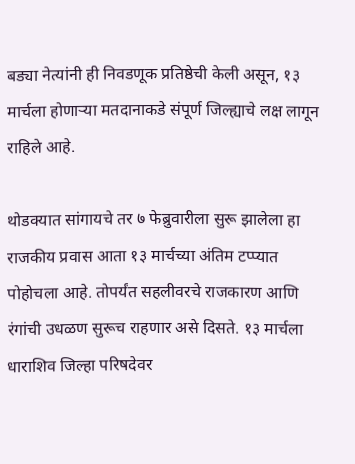बड्या नेत्यांनी ही निवडणूक प्रतिष्ठेची केली असून, १३ मार्चला होणाऱ्या मतदानाकडे संपूर्ण जिल्ह्याचे लक्ष लागून राहिले आहे.

थोडक्यात सांगायचे तर ७ फेब्रुवारीला सुरू झालेला हा राजकीय प्रवास आता १३ मार्चच्या अंतिम टप्प्यात पोहोचला आहे. तोपर्यंत सहलीवरचे राजकारण आणि रंगांची उधळण सुरूच राहणार असे दिसते. १३ मार्चला धाराशिव जिल्हा परिषदेवर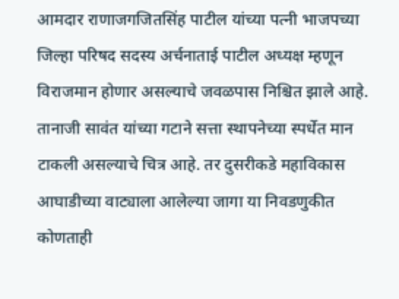आमदार राणाजगजितसिंह पाटील यांच्या पत्नी भाजपच्या जिल्हा परिषद सदस्य अर्चनाताई पाटील अध्यक्ष म्हणून विराजमान होणार असल्याचे जवळपास निश्चित झाले आहे. तानाजी सावंत यांच्या गटाने सत्ता स्थापनेच्या स्पर्धेत मान टाकली असल्याचे चित्र आहे. तर दुसरीकडे महाविकास आघाडीच्या वाट्याला आलेल्या जागा या निवडणुकीत कोणताही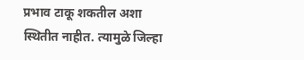प्रभाव टाकू शकतील अशा स्थितीत नाहीत. त्यामुळे जिल्हा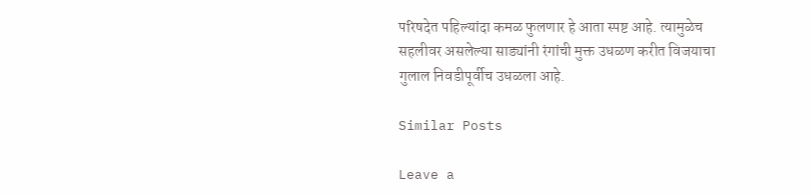परिषदेत पहिल्यांदा कमळ फुलणार हे आता स्पष्ट आहे. त्यामुळेच सहलीवर असलेल्या साड्यांनी रंगांची मुक्त उधळण करीत विजयाचा गुलाल निवडीपूर्वीच उधळला आहे.

Similar Posts

Leave a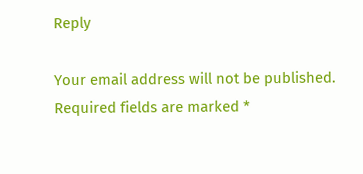Reply

Your email address will not be published. Required fields are marked *